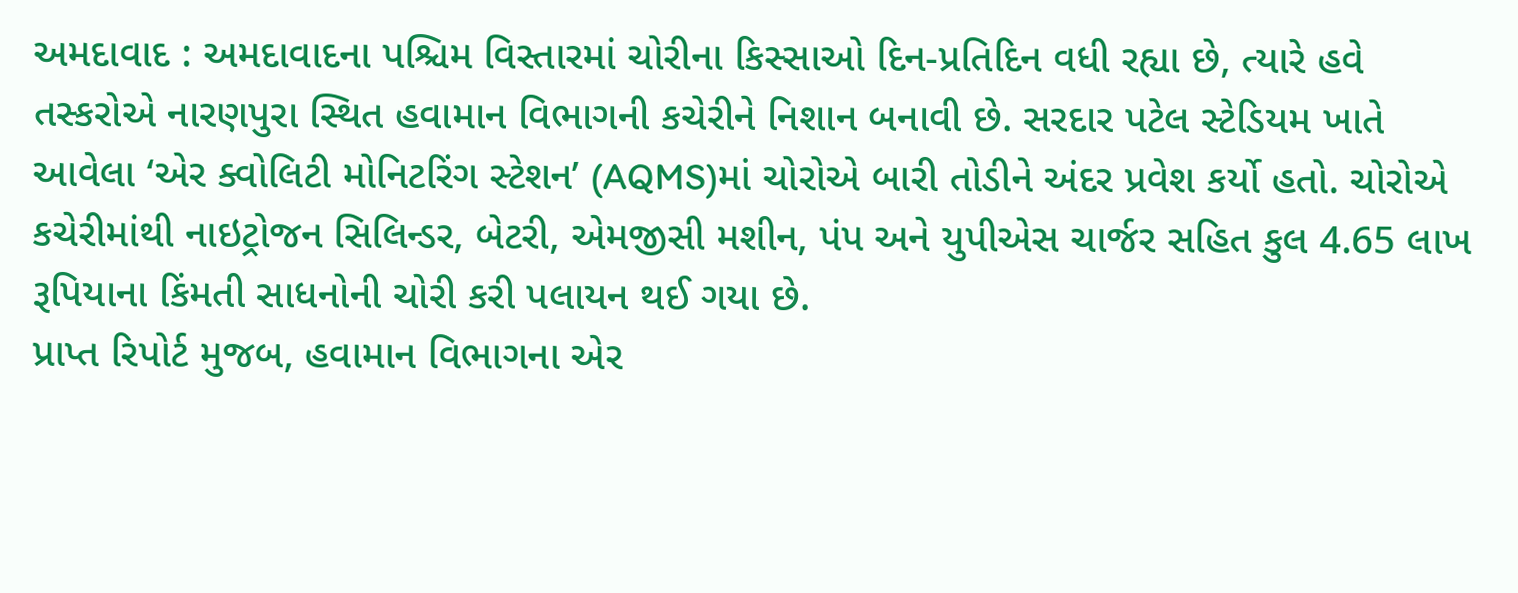અમદાવાદ : અમદાવાદના પશ્ચિમ વિસ્તારમાં ચોરીના કિસ્સાઓ દિન-પ્રતિદિન વધી રહ્યા છે, ત્યારે હવે તસ્કરોએ નારણપુરા સ્થિત હવામાન વિભાગની કચેરીને નિશાન બનાવી છે. સરદાર પટેલ સ્ટેડિયમ ખાતે આવેલા ‘એર ક્વોલિટી મોનિટરિંગ સ્ટેશન’ (AQMS)માં ચોરોએ બારી તોડીને અંદર પ્રવેશ કર્યો હતો. ચોરોએ કચેરીમાંથી નાઇટ્રોજન સિલિન્ડર, બેટરી, એમજીસી મશીન, પંપ અને યુપીએસ ચાર્જર સહિત કુલ 4.65 લાખ રૂપિયાના કિંમતી સાધનોની ચોરી કરી પલાયન થઈ ગયા છે.
પ્રાપ્ત રિપોર્ટ મુજબ, હવામાન વિભાગના એર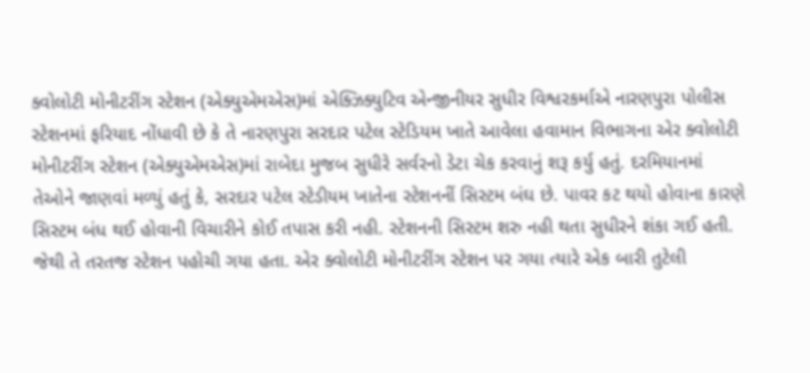ક્વોલોટી મોનીટરીંગ સ્ટેશન (એક્યુએમએસ)માં એક્ઝિક્યુટિવ એન્જીનીયર સુધીર વિશ્વરકર્માએ નારણપુરા પોલીસ સ્ટેશનમાં ફરિયાદ નોંધાવી છે કે તે નારણપુરા સરદાર પટેલ સ્ટેડિયમ ખાતે આવેલા હવામાન વિભાગના એર ક્વોલોટી મોનીટરીંગ સ્ટેશન (એક્યુએમએસ)માં રાબેદા મુજબ સુધીરે સર્વરનો ડેટા ચેક કરવાનું શરૂ કર્યુ હતું. દરમિયાનમાં તેઓને જાણવાં મળ્યું હતું કે, સરદાર પટેલ સ્ટેડીયમ ખાતેના સ્ટેશનનીં સિસ્ટમ બંઘ છે. પાવર કટ થયો હોવાના કારણે સિસ્ટમ બંધ થઈ હોવાની વિચારીને કોઈ તપાસ કરી નહી. સ્ટેશનની સિસ્ટમ શરુ નહી થતા સુધીરને શંકા ગઈ હતી. જેથી તે તરતજ સ્ટેશન પહોચી ગયા હતા. એર ક્વોલોટી મોનીટરીંગ સ્ટેશન પર ગયા ત્યારે એક બારી તુટેલી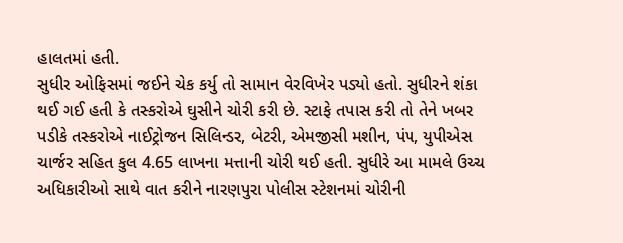હાલતમાં હતી.
સુધીર ઓફિસમાં જઈને ચેક કર્યુ તો સામાન વેરવિખેર પડ્યો હતો. સુધીરને શંકા થઈ ગઈ હતી કે તસ્કરોએ ઘુસીને ચોરી કરી છે. સ્ટાફે તપાસ કરી તો તેને ખબર પડીકે તસ્કરોએ નાઈટ્રોજન સિલિન્ડર, બેટરી, એમજીસી મશીન, પંપ, યુપીએસ ચાર્જર સહિત કુલ 4.65 લાખના મત્તાની ચોરી થઈ હતી. સુધીરે આ મામલે ઉચ્ચ અધિકારીઓ સાથે વાત કરીને નારણપુરા પોલીસ સ્ટેશનમાં ચોરીની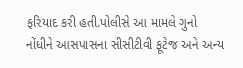ફરિયાદ કરી હતી.પોલીસે આ મામલે ગુનો નોંધીને આસપાસના સીસીટીવી ફૂટેજ અને અન્ય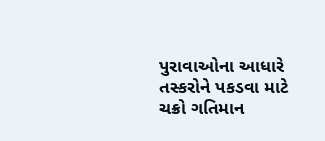પુરાવાઓના આધારે તસ્કરોને પકડવા માટે ચક્રો ગતિમાન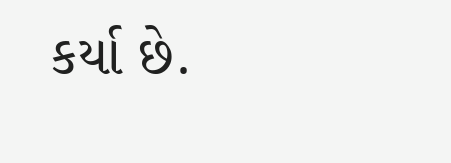કર્યા છે.